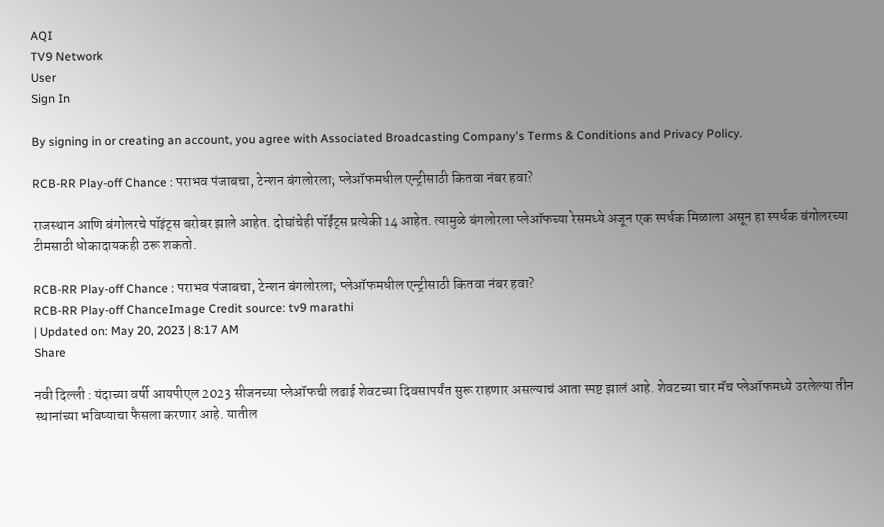AQI
TV9 Network
User
Sign In

By signing in or creating an account, you agree with Associated Broadcasting Company's Terms & Conditions and Privacy Policy.

RCB-RR Play-off Chance : पराभव पंजाबचा, टेन्शन बंगलोरला; प्लेऑफमधील एन्ट्रीसाठी कितवा नंबर हवा?

राजस्थान आणि बंगोलरचे पॉइंट्स बरोबर झाले आहेत. दोघांचेही पॉईंट्स प्रत्येकी 14 आहेत. त्यामुळे बंगलोरला प्लेऑफच्या रेसमध्ये अजून एक स्पर्धक मिळाला असून हा स्पर्धक बंगोलरच्या टीमसाठी धोकादायकही ठरू शकतो.

RCB-RR Play-off Chance : पराभव पंजाबचा, टेन्शन बंगलोरला; प्लेऑफमधील एन्ट्रीसाठी कितवा नंबर हवा?
RCB-RR Play-off ChanceImage Credit source: tv9 marathi
| Updated on: May 20, 2023 | 8:17 AM
Share

नवी दिल्ली : यंदाच्या वर्षी आयपीएल 2023 सीजनच्या प्लेऑफची लढाई शेवटच्या दिवसापर्यंत सुरू राहणार असल्याचं आता स्पष्ट झालं आहे. शेवटच्या चार मॅच प्लेऑफमध्ये उरलेल्या तीन स्थानांच्या भविष्याचा फैसला करणार आहे. यातील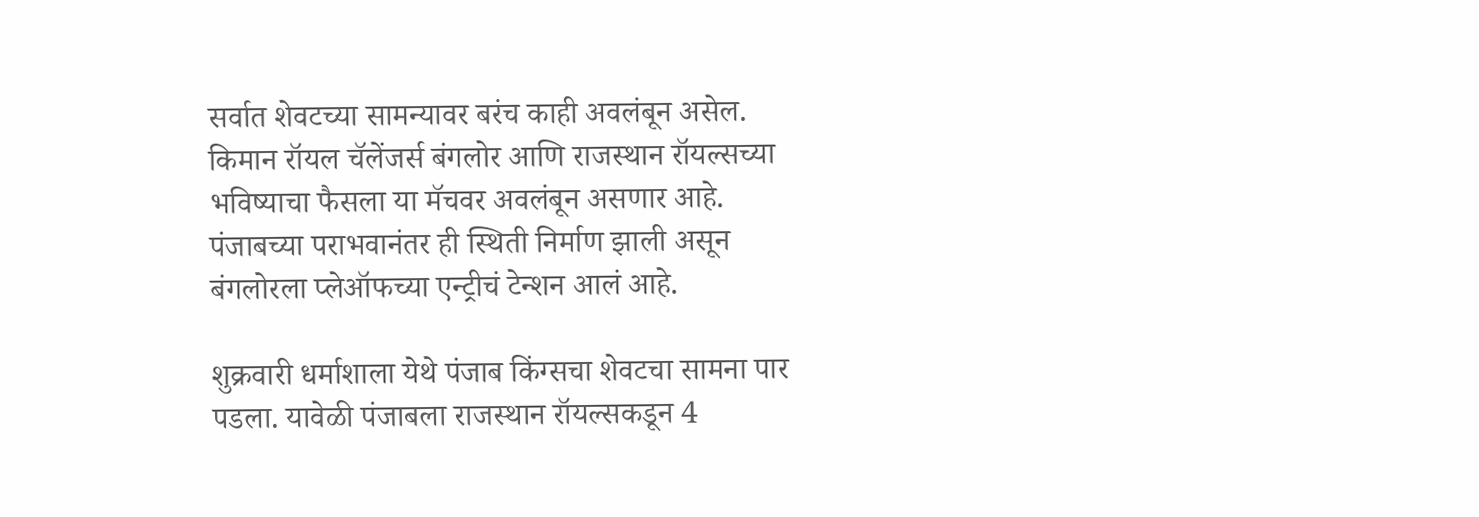सर्वात शेवटच्या सामन्यावर बरंच काही अवलंबून असेल. किमान रॉयल चॅलेंजर्स बंगलोर आणि राजस्थान रॉयल्सच्या भविष्याचा फैसला या मॅचवर अवलंबून असणार आहे. पंजाबच्या पराभवानंतर ही स्थिती निर्माण झाली असून बंगलोरला प्लेऑफच्या एन्ट्रीचं टेन्शन आलं आहे.

शुक्रवारी धर्माशाला येथे पंजाब किंग्सचा शेवटचा सामना पार पडला. यावेळी पंजाबला राजस्थान रॉयल्सकडून 4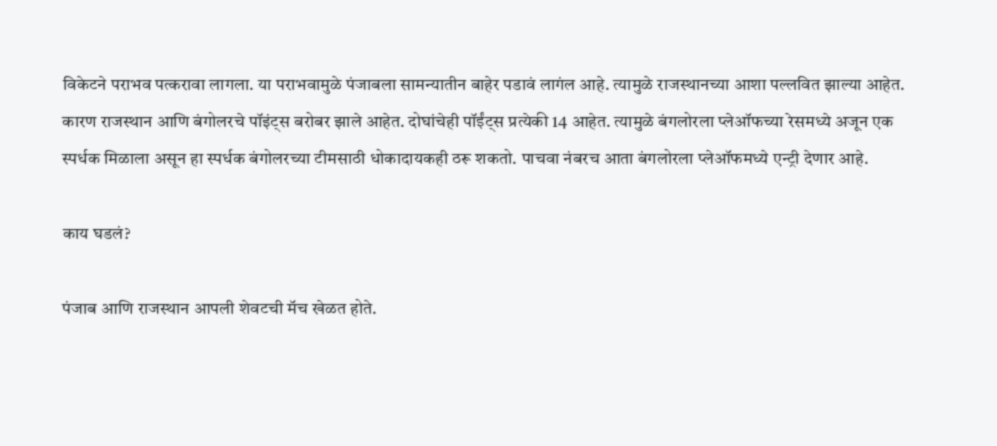विकेटने पराभव पत्करावा लागला. या पराभवामुळे पंजाबला सामन्यातीन बाहेर पडावं लागंल आहे. त्यामुळे राजस्थानच्या आशा पल्लवित झाल्या आहेत. कारण राजस्थान आणि बंगोलरचे पॉइंट्स बरोबर झाले आहेत. दोघांचेही पॉईंट्स प्रत्येकी 14 आहेत. त्यामुळे बंगलोरला प्लेऑफच्या रेसमध्ये अजून एक स्पर्धक मिळाला असून हा स्पर्धक बंगोलरच्या टीमसाठी धोकादायकही ठरू शकतो. पाचवा नंबरच आता बंगलोरला प्लेऑफमध्ये एन्ट्री देणार आहे.

काय घडलं?

पंजाब आणि राजस्थान आपली शेवटची मॅच खेळत होते.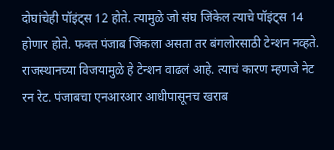दोघांचेही पॉइंट्स 12 होते. त्यामुळे जो संघ जिंकेल त्याचे पॉइंट्स 14 होणार होते. फक्त पंजाब जिंकला असता तर बंगलोरसाठी टेन्शन नव्हते. राजस्थानच्या विजयामुळे हे टेन्शन वाढलं आहे. त्याचं कारण म्हणजे नेट रन रेट. पंजाबचा एनआरआर आधीपासूनच खराब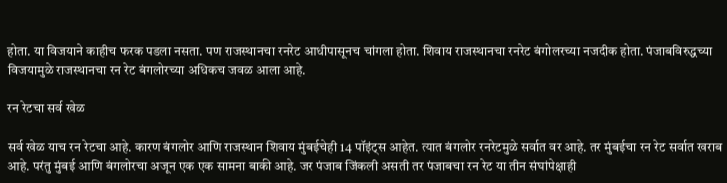होता. या विजयाने काहीच फरक पडला नसता. पण राजस्थानचा रनरेट आधीपासूनच चांगला होता. शिवाय राजस्थानचा रनरेट बंगोलरच्या नजदीक होता. पंजाबविरुद्धच्या विजयामुळे राजस्थानचा रन रेट बंगलोरच्या अधिकच जवळ आला आहे.

रन रेटचा सर्व खेळ

सर्व खेळ याच रन रेटचा आहे. कारण बंगलोर आणि राजस्थान शिवाय मुंबईचेही 14 पॉइंट्स आहेत. त्यात बंगलोर रनरेटमुळे सर्वात वर आहे. तर मुंबईचा रन रेट सर्वात खराब आहे. परंतु मुंबई आणि बंगलोरचा अजून एक एक सामना बाकी आहे. जर पंजाब जिंकली असती तर पंजाबचा रन रेट या तीन संघांपेक्षाही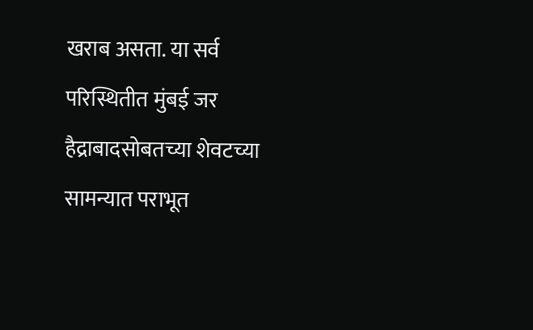खराब असता. या सर्व परिस्थितीत मुंबई जर हैद्राबादसोबतच्या शेवटच्या सामन्यात पराभूत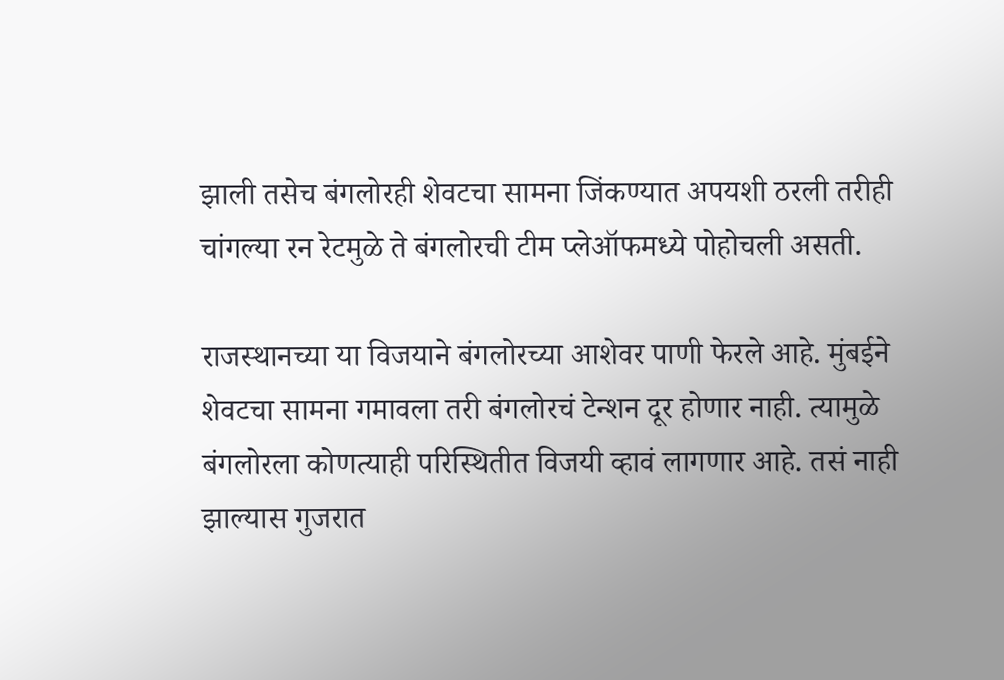झाली तसेच बंगलोरही शेवटचा सामना जिंकण्यात अपयशी ठरली तरीही चांगल्या रन रेटमुळे ते बंगलोरची टीम प्लेऑफमध्ये पोहोचली असती.

राजस्थानच्या या विजयाने बंगलोरच्या आशेवर पाणी फेरले आहे. मुंबईने शेवटचा सामना गमावला तरी बंगलोरचं टेन्शन दूर होणार नाही. त्यामुळे बंगलोरला कोणत्याही परिस्थितीत विजयी व्हावं लागणार आहे. तसं नाही झाल्यास गुजरात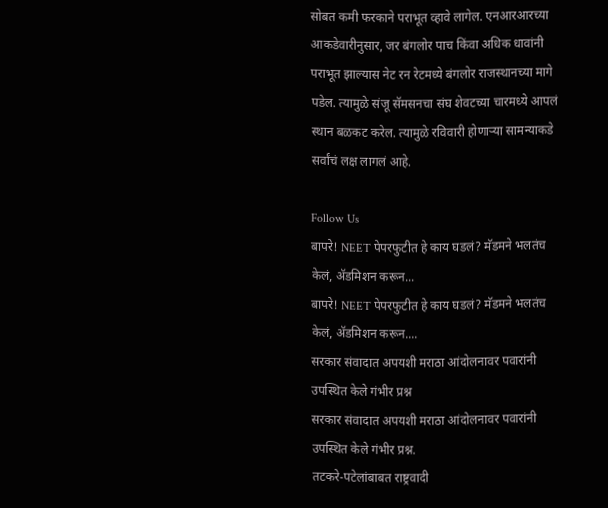सोबत कमी फरकाने पराभूत व्हावे लागेल. एनआरआरच्या आकडेवारीनुसार, जर बंगलोर पाच किंवा अधिक धावांनी पराभूत झाल्यास नेट रन रेटमध्ये बंगलोर राजस्थानच्या मागे पडेल. त्यामुळे संजू सॅमसनचा संघ शेवटच्या चारमध्ये आपलं स्थान बळकट करेल. त्यामुळे रविवारी होणाऱ्या सामन्याकडे सर्वांचं लक्ष लागलं आहे.

Follow Us
बापरे! NEET पेपरफुटीत हे काय घडलं? मॅडमने भलतंच केलं, ॲडमिशन करून...
बापरे! NEET पेपरफुटीत हे काय घडलं? मॅडमने भलतंच केलं, ॲडमिशन करून....
सरकार संवादात अपयशी मराठा आंदोलनावर पवारांनी उपस्थित केले गंभीर प्रश्न
सरकार संवादात अपयशी मराठा आंदोलनावर पवारांनी उपस्थित केले गंभीर प्रश्न.
तटकरे-पटेलांबाबत राष्ट्रवादी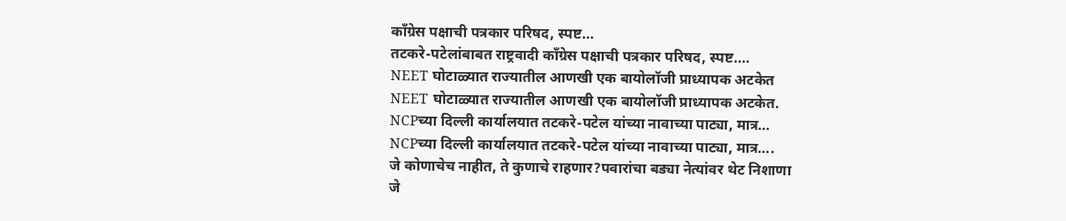कॉंग्रेस पक्षाची पत्रकार परिषद, स्पष्ट...
तटकरे-पटेलांबाबत राष्ट्रवादी कॉंग्रेस पक्षाची पत्रकार परिषद, स्पष्ट....
NEET घोटाळ्यात राज्यातील आणखी एक बायोलॉजी प्राध्यापक अटकेत
NEET घोटाळ्यात राज्यातील आणखी एक बायोलॉजी प्राध्यापक अटकेत.
NCPच्या दिल्ली कार्यालयात तटकरे-पटेल यांच्या नावाच्या पाट्या, मात्र...
NCPच्या दिल्ली कार्यालयात तटकरे-पटेल यांच्या नावाच्या पाट्या, मात्र....
जे कोणाचेच नाहीत, ते कुणाचे राहणार?पवारांचा बड्या नेत्यांवर थेट निशाणा
जे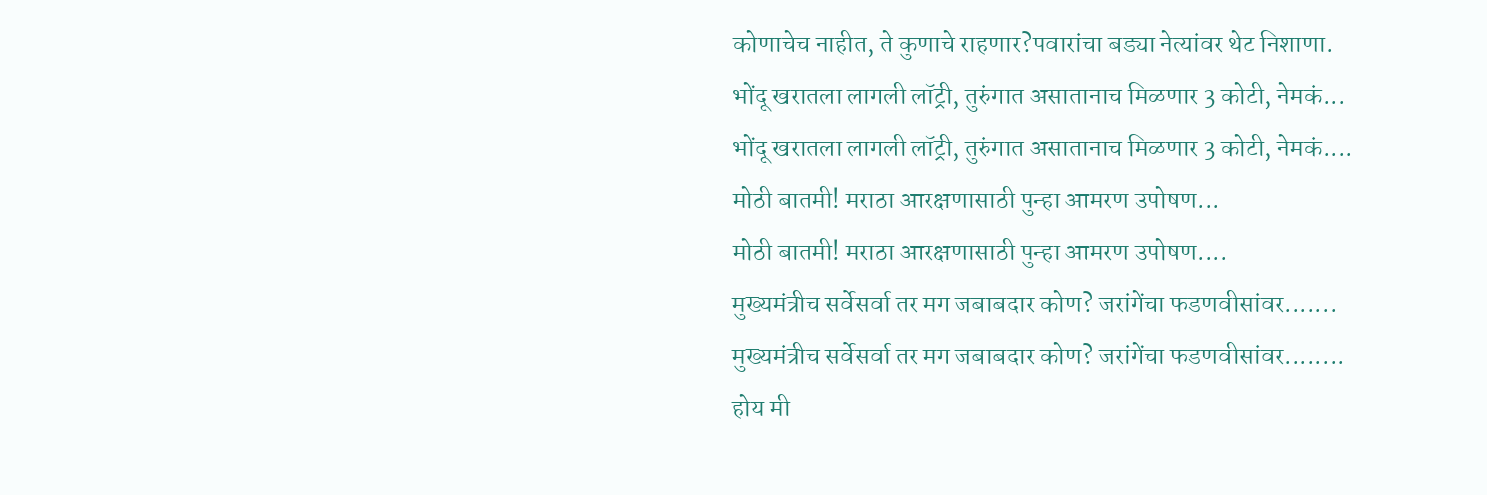कोणाचेच नाहीत, ते कुणाचे राहणार?पवारांचा बड्या नेत्यांवर थेट निशाणा.
भोंदू खरातला लागली लॉट्री, तुरुंगात असातानाच मिळणार 3 कोटी, नेमकं...
भोंदू खरातला लागली लॉट्री, तुरुंगात असातानाच मिळणार 3 कोटी, नेमकं....
मोठी बातमी! मराठा आरक्षणासाठी पुन्हा आमरण उपोषण...
मोठी बातमी! मराठा आरक्षणासाठी पुन्हा आमरण उपोषण....
मुख्यमंत्रीच सर्वेसर्वा तर मग जबाबदार कोण? जरांगेंचा फडणवीसांवर.......
मुख्यमंत्रीच सर्वेसर्वा तर मग जबाबदार कोण? जरांगेंचा फडणवीसांवर........
होय मी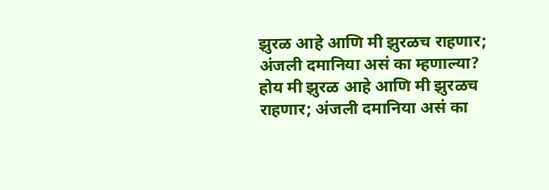झुरळ आहे आणि मी झुरळच राहणार; अंजली दमानिया असं का म्हणाल्या?
होय मी झुरळ आहे आणि मी झुरळच राहणार; अंजली दमानिया असं का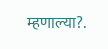म्हणाल्या?.